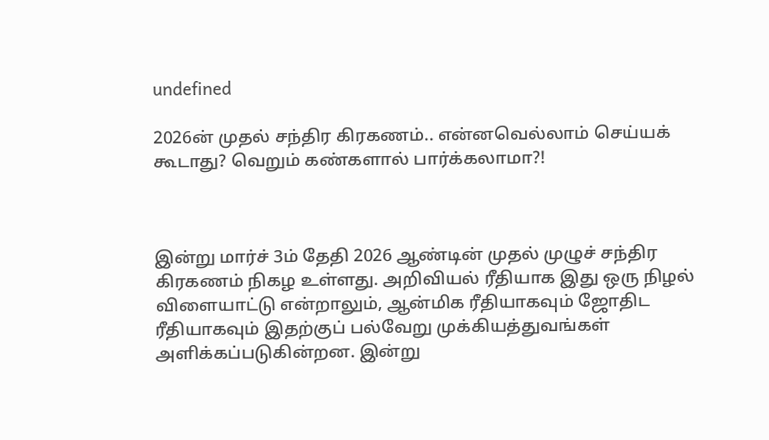undefined

2026ன் முதல் சந்திர கிரகணம்.. என்னவெல்லாம் செய்யக் கூடாது? வெறும் கண்களால் பார்க்கலாமா?!



இன்று மார்ச் 3ம் தேதி 2026 ஆண்டின் முதல் முழுச் சந்திர கிரகணம் நிகழ உள்ளது. அறிவியல் ரீதியாக இது ஒரு நிழல் விளையாட்டு என்றாலும், ஆன்மிக ரீதியாகவும் ஜோதிட ரீதியாகவும் இதற்குப் பல்வேறு முக்கியத்துவங்கள் அளிக்கப்படுகின்றன. இன்று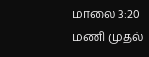மாலை 3:20 மணி முதல்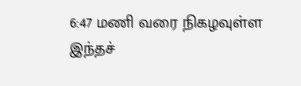6:47 மணி வரை நிகழவுள்ள இந்தச்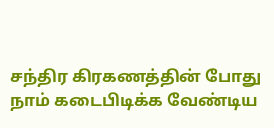சந்திர கிரகணத்தின் போது நாம் கடைபிடிக்க வேண்டிய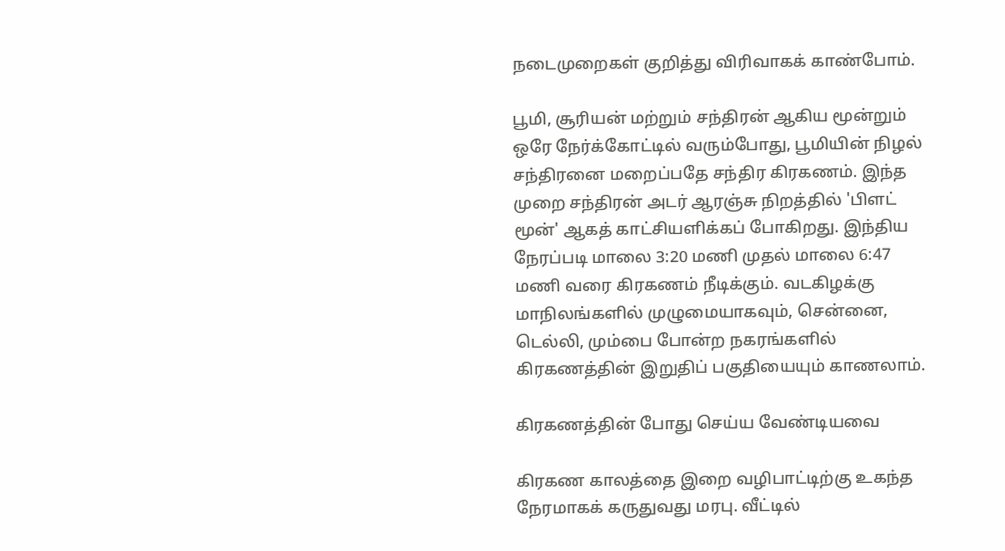நடைமுறைகள் குறித்து விரிவாகக் காண்போம்.

பூமி, சூரியன் மற்றும் சந்திரன் ஆகிய மூன்றும் ஒரே நேர்க்கோட்டில் வரும்போது, பூமியின் நிழல் சந்திரனை மறைப்பதே சந்திர கிரகணம். இந்த முறை சந்திரன் அடர் ஆரஞ்சு நிறத்தில் 'பிளட் மூன்' ஆகத் காட்சியளிக்கப் போகிறது. இந்திய நேரப்படி மாலை 3:20 மணி முதல் மாலை 6:47 மணி வரை கிரகணம் நீடிக்கும். வடகிழக்கு மாநிலங்களில் முழுமையாகவும், சென்னை, டெல்லி, மும்பை போன்ற நகரங்களில் கிரகணத்தின் இறுதிப் பகுதியையும் காணலாம்.

கிரகணத்தின் போது செய்ய வேண்டியவை

கிரகண காலத்தை இறை வழிபாட்டிற்கு உகந்த நேரமாகக் கருதுவது மரபு. வீட்டில்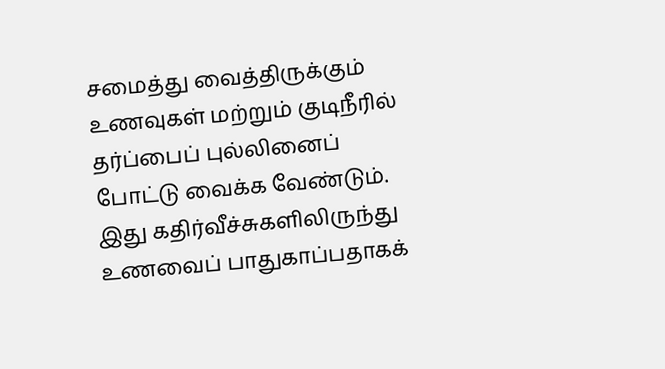சமைத்து வைத்திருக்கும் உணவுகள் மற்றும் குடிநீரில் தர்ப்பைப் புல்லினைப் போட்டு வைக்க வேண்டும். இது கதிர்வீச்சுகளிலிருந்து உணவைப் பாதுகாப்பதாகக்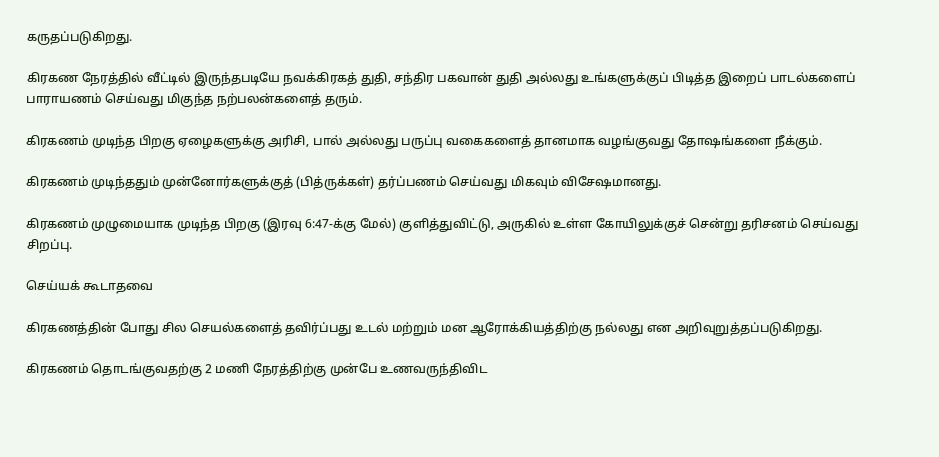கருதப்படுகிறது.

கிரகண நேரத்தில் வீட்டில் இருந்தபடியே நவக்கிரகத் துதி, சந்திர பகவான் துதி அல்லது உங்களுக்குப் பிடித்த இறைப் பாடல்களைப் பாராயணம் செய்வது மிகுந்த நற்பலன்களைத் தரும்.

கிரகணம் முடிந்த பிறகு ஏழைகளுக்கு அரிசி, பால் அல்லது பருப்பு வகைகளைத் தானமாக வழங்குவது தோஷங்களை நீக்கும்.

கிரகணம் முடிந்ததும் முன்னோர்களுக்குத் (பித்ருக்கள்) தர்ப்பணம் செய்வது மிகவும் விசேஷமானது.

கிரகணம் முழுமையாக முடிந்த பிறகு (இரவு 6:47-க்கு மேல்) குளித்துவிட்டு, அருகில் உள்ள கோயிலுக்குச் சென்று தரிசனம் செய்வது சிறப்பு.

செய்யக் கூடாதவை

கிரகணத்தின் போது சில செயல்களைத் தவிர்ப்பது உடல் மற்றும் மன ஆரோக்கியத்திற்கு நல்லது என அறிவுறுத்தப்படுகிறது.

கிரகணம் தொடங்குவதற்கு 2 மணி நேரத்திற்கு முன்பே உணவருந்திவிட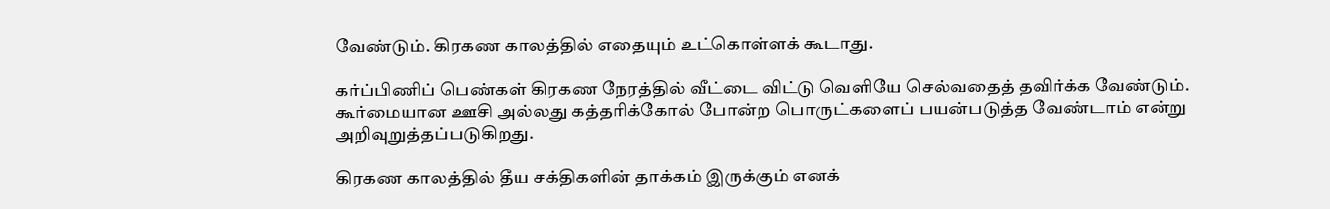வேண்டும். கிரகண காலத்தில் எதையும் உட்கொள்ளக் கூடாது.

கர்ப்பிணிப் பெண்கள் கிரகண நேரத்தில் வீட்டை விட்டு வெளியே செல்வதைத் தவிர்க்க வேண்டும். கூர்மையான ஊசி அல்லது கத்தரிக்கோல் போன்ற பொருட்களைப் பயன்படுத்த வேண்டாம் என்று அறிவுறுத்தப்படுகிறது.

கிரகண காலத்தில் தீய சக்திகளின் தாக்கம் இருக்கும் எனக்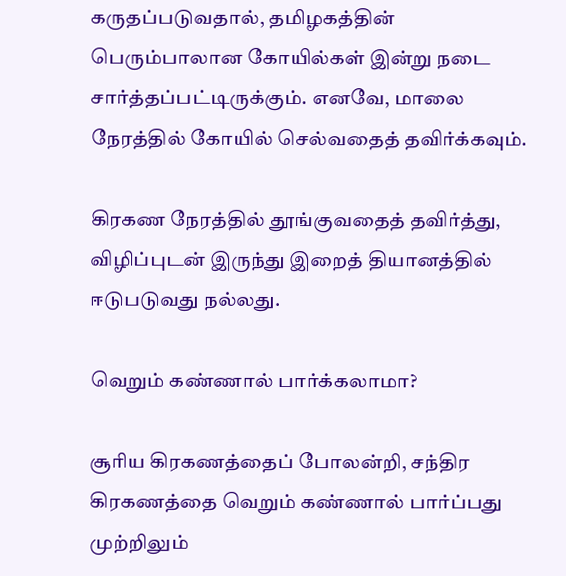கருதப்படுவதால், தமிழகத்தின் பெரும்பாலான கோயில்கள் இன்று நடை சார்த்தப்பட்டிருக்கும். எனவே, மாலை நேரத்தில் கோயில் செல்வதைத் தவிர்க்கவும்.

கிரகண நேரத்தில் தூங்குவதைத் தவிர்த்து, விழிப்புடன் இருந்து இறைத் தியானத்தில் ஈடுபடுவது நல்லது.

வெறும் கண்ணால் பார்க்கலாமா?

சூரிய கிரகணத்தைப் போலன்றி, சந்திர கிரகணத்தை வெறும் கண்ணால் பார்ப்பது முற்றிலும்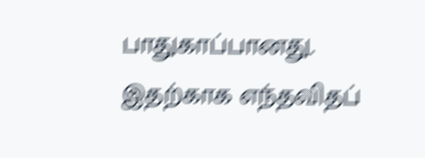பாதுகாப்பானது. இதற்காக எந்தவிதப்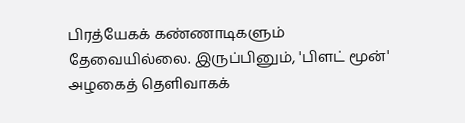பிரத்யேகக் கண்ணாடிகளும் தேவையில்லை. இருப்பினும், 'பிளட் மூன்' அழகைத் தெளிவாகக்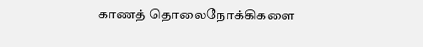காணத் தொலைநோக்கிகளை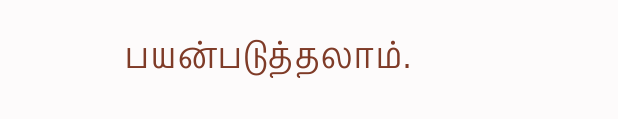பயன்படுத்தலாம்.